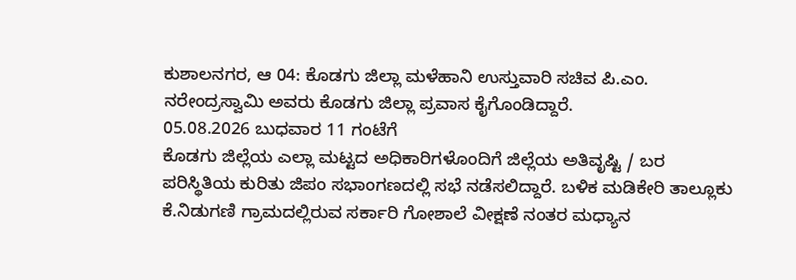ಕುಶಾಲನಗರ, ಆ 04: ಕೊಡಗು ಜಿಲ್ಲಾ ಮಳೆಹಾನಿ ಉಸ್ತುವಾರಿ ಸಚಿವ ಪಿ.ಎಂ. ನರೇಂದ್ರಸ್ವಾಮಿ ಅವರು ಕೊಡಗು ಜಿಲ್ಲಾ ಪ್ರವಾಸ ಕೈಗೊಂಡಿದ್ದಾರೆ.
05.08.2026 ಬುಧವಾರ 11 ಗಂಟೆಗೆ
ಕೊಡಗು ಜಿಲ್ಲೆಯ ಎಲ್ಲಾ ಮಟ್ಟದ ಅಧಿಕಾರಿಗಳೊಂದಿಗೆ ಜಿಲ್ಲೆಯ ಅತಿವೃಷ್ಟಿ / ಬರ ಪರಿಸ್ಥಿತಿಯ ಕುರಿತು ಜಿಪಂ ಸಭಾಂಗಣದಲ್ಲಿ ಸಭೆ ನಡೆಸಲಿದ್ದಾರೆ. ಬಳಿಕ ಮಡಿಕೇರಿ ತಾಲ್ಲೂಕು ಕೆ.ನಿಡುಗಣಿ ಗ್ರಾಮದಲ್ಲಿರುವ ಸರ್ಕಾರಿ ಗೋಶಾಲೆ ವೀಕ್ಷಣೆ ನಂತರ ಮಧ್ಯಾನ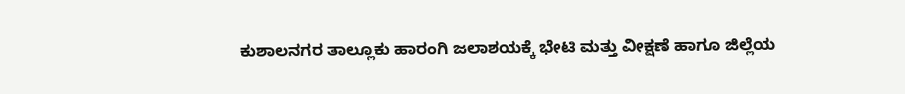ಕುಶಾಲನಗರ ತಾಲ್ಲೂಕು ಹಾರಂಗಿ ಜಲಾಶಯಕ್ಕೆ ಭೇಟಿ ಮತ್ತು ವೀಕ್ಷಣೆ ಹಾಗೂ ಜಿಲ್ಲೆಯ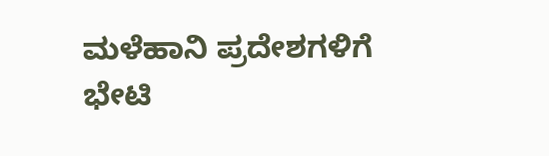ಮಳೆಹಾನಿ ಪ್ರದೇಶಗಳಿಗೆ ಭೇಟಿ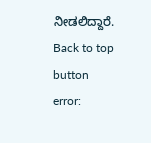ನೀಡಲಿದ್ದಾರೆ.
Back to top button
error: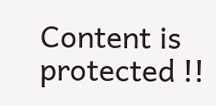Content is protected !!